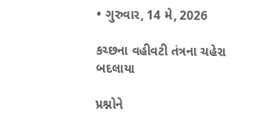• ગુરુવાર, 14 મે, 2026

કચ્છના વહીવટી તંત્રના ચહેરા બદલાયા

પ્રશ્નોને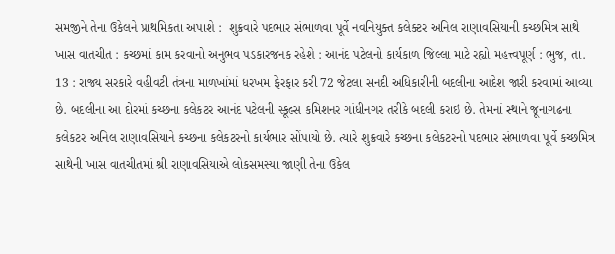સમજીને તેના ઉકેલને પ્રાથમિકતા અપાશે :  શુક્રવારે પદભાર સંભાળવા પૂર્વે નવનિયુક્ત કલેક્ટર અનિલ રાણાવસિયાની કચ્છમિત્ર સાથે ખાસ વાતચીત : કચ્છમાં કામ કરવાનો અનુભવ પડકારજનક રહેશે : આનંદ પટેલનો કાર્યકાળ જિલ્લા માટે રહ્યો મહત્ત્વપૂર્ણ : ભુજ, તા. 13 : રાજ્ય સરકારે વહીવટી તંત્રના માળખાંમાં ધરખમ ફેરફાર કરી 72 જેટલા સનદી અધિકારીની બદલીના આદેશ જારી કરવામાં આવ્યા છે. બદલીના આ દોરમાં કચ્છના કલેકટર આનંદ પટેલની સ્કૂલ્સ કમિશનર ગાંધીનગર તરીકે બદલી કરાઇ છે. તેમનાં સ્થાને જૂનાગઢના કલેકટર અનિલ રાણાવસિયાને કચ્છના કલેકટરનો કાર્યભાર સોંપાયો છે. ત્યારે શુક્રવારે કચ્છના કલેકટરનો પદભાર સંભાળવા પૂર્વે કચ્છમિત્ર  સાથેની ખાસ વાતચીતમાં શ્રી રાણાવસિયાએ લોકસમસ્યા જાણી તેના ઉકેલ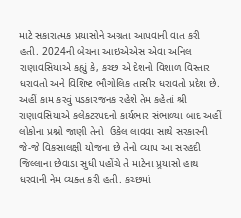માટે સકારાત્મક પ્રયાસોને અગ્રતા આપવાની વાત કરી હતી. 2024ની બેચના આઇએએસ એવા અનિલ રાણાવસિયાએ કહ્યું કે, કચ્છ એ દેશનો વિશાળ વિસ્તાર ધરાવતો અને વિશિષ્ટ ભૌગોલિક તાસીર ધરાવતો પ્રદેશ છે. અહીં કામ કરવું પડકારજનક રહેશે તેમ કહેતાં શ્રી રાણાવસિયાએ કલેકટરપદનો કાર્યભાર સંભાળ્યા બાદ અહીં લોકોના પ્રશ્નો જાણી તેનો  ઉકેલ લાવવા સાથે સરકારની જે-જે વિકસાલક્ષી યોજના છે તેનો વ્યાપ આ સરહદી જિલ્લાના છેવાડા સુધી પહોંચે તે માટેના પ્ર્રયાસો હાથ ધરવાની નેમ વ્યક્ત કરી હતી. કચ્છમાં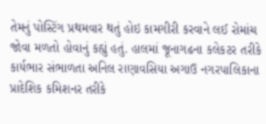તેમનું પોસ્ટિંગ પ્રથમવાર થતું હોઇ કામગીરી કરવાને લઈ રોમાંચ જોવા મળતો હોવાનું કહ્યું હતું. હાલમાં જૂનાગઢના કલેકટર તરીકે કાર્યભાર સંભાળતા અનિલ રાણાવસિયા અગાઉ નગરપાલિકાના પ્રાદેશિક કમિશનર તરીકે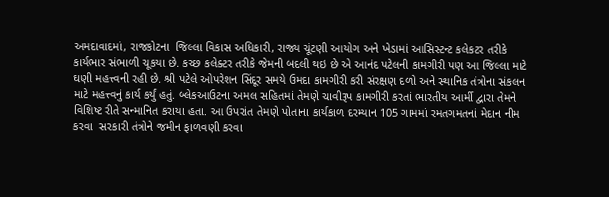અમદાવાદમાં, રાજકોટના  જિલ્લા વિકાસ અધિકારી, રાજ્ય ચૂંટણી આયોગ અને ખેડામાં આસિસ્ટન્ટ કલેકટર તરીકે કાર્યભાર સંભાળી ચૂકયા છે. કચ્છ કલેક્ટર તરીકે જેમની બદલી થઇ છે એ આનંદ પટેલની કામગીરી પણ આ જિલ્લા માટે ઘણી મહત્ત્વની રહી છે. શ્રી પટેલે ઓપરેશન સિંદૂર સમયે ઉમદા કામગીરી કરી સંરક્ષણ દળો અને સ્થાનિક તંત્રોના સંકલન માટે મહત્ત્વનું કાર્ય કર્યું હતું. બ્લેકઆઉટના અમલ સહિતમાં તેમણે ચાવીરૂપ કામગીરી કરતાં ભારતીય આર્મી દ્વારા તેમને વિશિષ્ટ રીતે સન્માનિત કરાયા હતા. આ ઉપરાંત તેમણે પોતાના કાર્યકાળ દરમ્યાન 105 ગામમાં રમતગમતનાં મેદાન નીમ કરવા  સરકારી તંત્રોને જમીન ફાળવણી કરવા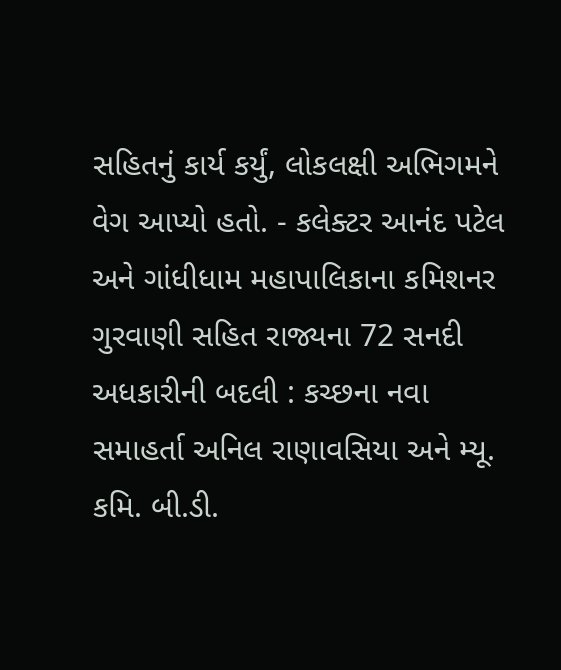સહિતનું કાર્ય કર્યું, લોકલક્ષી અભિગમને વેગ આપ્યો હતો. - કલેક્ટર આનંદ પટેલ અને ગાંધીધામ મહાપાલિકાના કમિશનર ગુરવાણી સહિત રાજ્યના 72 સનદી અધકારીની બદલી : કચ્છના નવા સમાહર્તા અનિલ રાણાવસિયા અને મ્યૂ. કમિ. બી.ડી.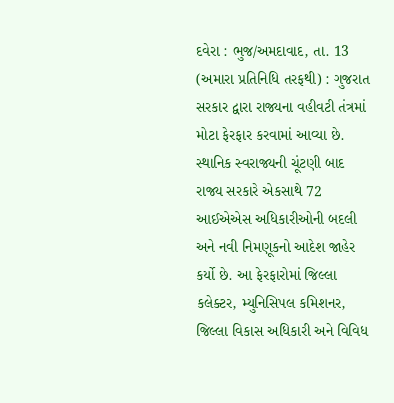દવેરા : ભુજ/અમદાવાદ, તા. 13 (અમારા પ્રતિનિધિ તરફથી) : ગુજરાત સરકાર દ્વારા રાજ્યના વહીવટી તંત્રમાં મોટા ફેરફાર કરવામાં આવ્યા છે. સ્થાનિક સ્વરાજ્યની ચૂંટણી બાદ રાજ્ય સરકારે એકસાથે 72 આઈએએસ અધિકારીઓની બદલી અને નવી નિમણૂકનો આદેશ જાહેર કર્યો છે. આ ફેરફારોમાં જિલ્લા કલેક્ટર, મ્યુનિસિપલ કમિશનર, જિલ્લા વિકાસ અધિકારી અને વિવિધ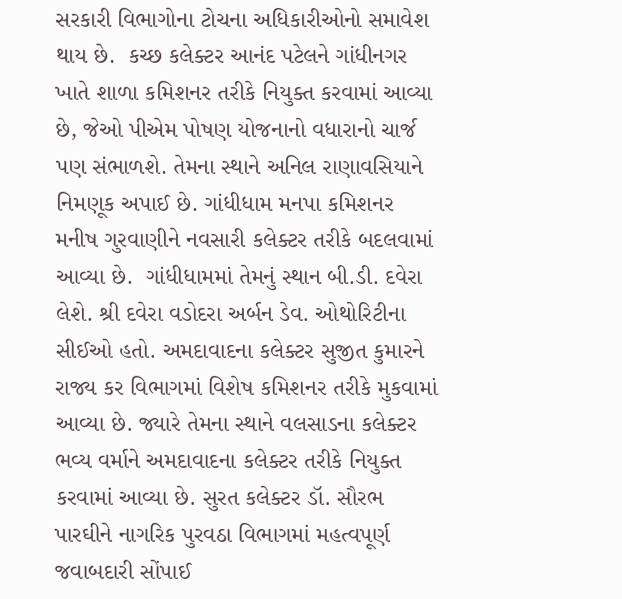સરકારી વિભાગોના ટોચના અધિકારીઓનો સમાવેશ થાય છે.  કચ્છ કલેક્ટર આનંદ પટેલને ગાંધીનગર ખાતે શાળા કમિશનર તરીકે નિયુક્ત કરવામાં આવ્યા છે, જેઓ પીએમ પોષણ યોજનાનો વધારાનો ચાર્જ  પણ સંભાળશે. તેમના સ્થાને અનિલ રાણાવસિયાને નિમણૂક અપાઈ છે. ગાંધીધામ મનપા કમિશનર મનીષ ગુરવાણીને નવસારી કલેક્ટર તરીકે બદલવામાં આવ્યા છે.  ગાંધીધામમાં તેમનું સ્થાન બી.ડી. દવેરા લેશે. શ્રી દવેરા વડોદરા અર્બન ડેવ. ઓથોરિટીના સીઈઓ હતો. અમદાવાદના કલેક્ટર સુજીત કુમારને રાજ્ય કર વિભાગમાં વિશેષ કમિશનર તરીકે મુકવામાં આવ્યા છે. જ્યારે તેમના સ્થાને વલસાડના કલેક્ટર ભવ્ય વર્માને અમદાવાદના કલેક્ટર તરીકે નિયુક્ત કરવામાં આવ્યા છે. સુરત કલેક્ટર ડૉ. સૌરભ પારઘીને નાગરિક પુરવઠા વિભાગમાં મહત્વપૂર્ણ જવાબદારી સોંપાઈ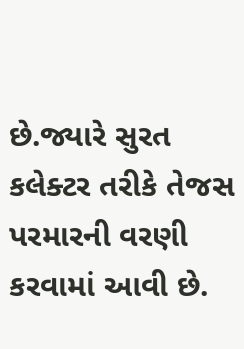છે.જ્યારે સુરત કલેક્ટર તરીકે તેજસ પરમારની વરણી કરવામાં આવી છે.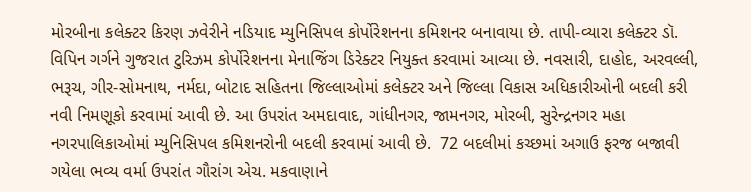મોરબીના કલેક્ટર કિરણ ઝવેરીને નડિયાદ મ્યુનિસિપલ કોર્પોરેશનના કમિશનર બનાવાયા છે. તાપી-વ્યારા કલેક્ટર ડૉ. વિપિન ગર્ગને ગુજરાત ટુરિઝમ કોર્પોરેશનના મેનાજિંગ ડિરેક્ટર નિયુક્ત કરવામાં આવ્યા છે. નવસારી, દાહોદ, અરવલ્લી, ભરૂચ, ગીર-સોમનાથ, નર્મદા, બોટાદ સહિતના જિલ્લાઓમાં કલેક્ટર અને જિલ્લા વિકાસ અધિકારીઓની બદલી કરી નવી નિમણૂકો કરવામાં આવી છે. આ ઉપરાંત અમદાવાદ, ગાંધીનગર, જામનગર, મોરબી, સુરેન્દ્રનગર મહા નગરપાલિકાઓમાં મ્યુનિસિપલ કમિશનરોની બદલી કરવામાં આવી છે.  72 બદલીમાં કચ્છમાં અગાઉ ફરજ બજાવી ગયેલા ભવ્ય વર્મા ઉપરાંત ગૌરાંગ એચ. મકવાણાને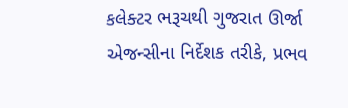કલેક્ટર ભરૂચથી ગુજરાત ઊર્જા એજન્સીના નિર્દેશક તરીકે, પ્રભવ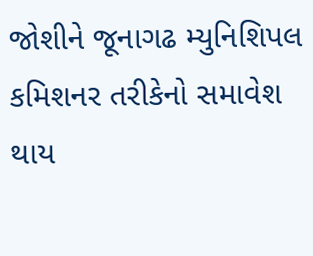જોશીને જૂનાગઢ મ્યુનિશિપલ કમિશનર તરીકેનો સમાવેશ થાય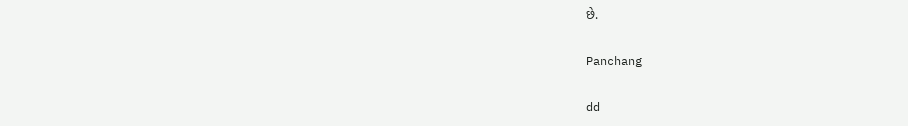છે.

Panchang

dd